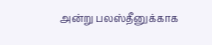அன்று பலஸ்தீனுக்காக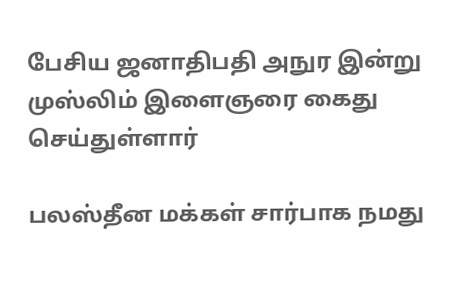பேசிய ஜனாதிபதி அநுர இன்று முஸ்லிம் இளைஞரை கைது செய்துள்ளார்

பலஸ்தீன மக்கள் சார்பாக நமது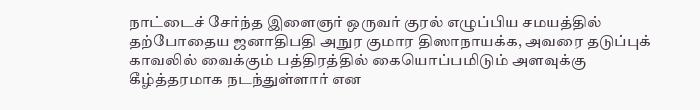நாட்டைச் சேர்ந்த இளைஞர் ஒருவர் குரல் எழுப்பிய சமயத்தில் தற்போதைய ஜனாதிபதி அநுர குமார திஸாநாயக்க, அவரை தடுப்புக் காவலில் வைக்கும் பத்திரத்தில் கையொப்பமிடும் அளவுக்கு கீழ்த்தரமாக நடந்துள்ளார் என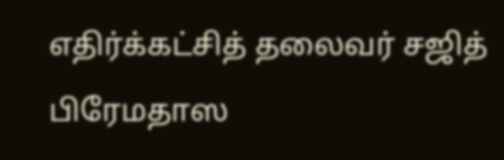எதிர்க்கட்சித் தலைவர் சஜித் பிரேமதாஸ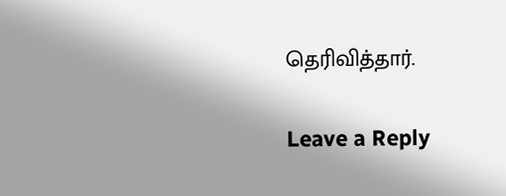தெரிவித்தார்.

Leave a Reply